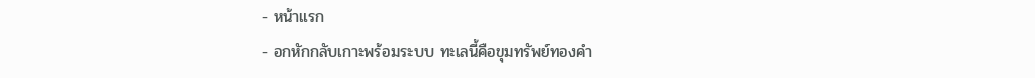- หน้าแรก
- อกหักกลับเกาะพร้อมระบบ ทะเลนี้คือขุมทรัพย์ทองคำ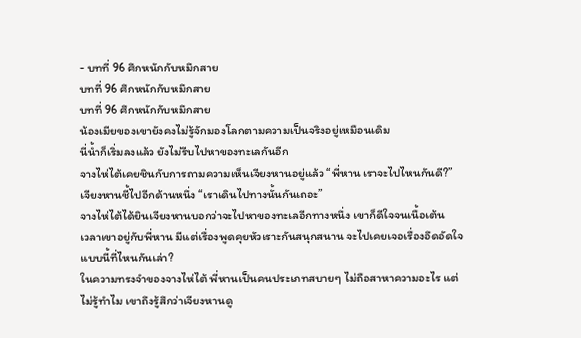- บทที่ 96 ศึกหนักกับหมึกสาย
บทที่ 96 ศึกหนักกับหมึกสาย
บทที่ 96 ศึกหนักกับหมึกสาย
น้องเมียของเขายังคงไม่รู้จักมองโลกตามความเป็นจริงอยู่เหมือนเดิม
นี่น้ำก็เริ่มลงแล้ว ยังไม่รีบไปหาของทะเลกันอีก
จางไห่ไต้เคยชินกับการถามความเห็นเจียงหานอยู่แล้ว “พี่หาน เราจะไปไหนกันดี?”
เจียงหานชี้ไปอีกด้านหนึ่ง “เราเดินไปทางนั้นกันเถอะ”
จางไห่ไต้ได้ยินเจียงหานบอกว่าจะไปหาของทะเลอีกทางหนึ่ง เขาก็ดีใจจนเนื้อเต้น
เวลาเขาอยู่กับพี่หาน มีแต่เรื่องพูดคุยหัวเราะกันสนุกสนาน จะไปเคยเจอเรื่องอึดอัดใจแบบนี้ที่ไหนกันเล่า?
ในความทรงจำของจางไห่ไต้ พี่หานเป็นคนประเภทสบายๆ ไม่ถือสาหาความอะไร แต่ไม่รู้ทำไม เขาถึงรู้สึกว่าเจียงหานดู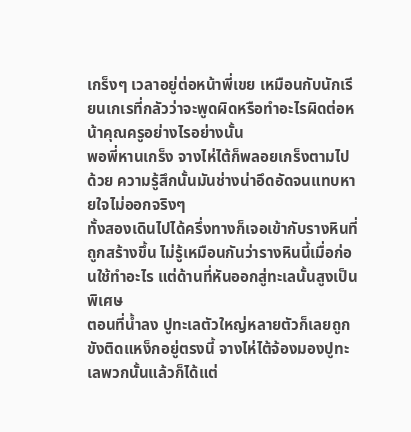เกร็งๆ เวลาอยู่ต่อหน้าพี่เขย เหมือนกับนักเรียนเกเรที่กลัวว่าจะพูดผิดหรือทำอะไรผิดต่อหน้าคุณครูอย่างไรอย่างนั้น
พอพี่หานเกร็ง จางไห่ไต้ก็พลอยเกร็งตามไปด้วย ความรู้สึกนั้นมันช่างน่าอึดอัดจนแทบหายใจไม่ออกจริงๆ
ทั้งสองเดินไปได้ครึ่งทางก็เจอเข้ากับรางหินที่ถูกสร้างขึ้น ไม่รู้เหมือนกันว่ารางหินนี้เมื่อก่อนใช้ทำอะไร แต่ด้านที่หันออกสู่ทะเลนั้นสูงเป็นพิเศษ
ตอนที่น้ำลง ปูทะเลตัวใหญ่หลายตัวก็เลยถูกขังติดแหง็กอยู่ตรงนี้ จางไห่ไต้จ้องมองปูทะเลพวกนั้นแล้วก็ได้แต่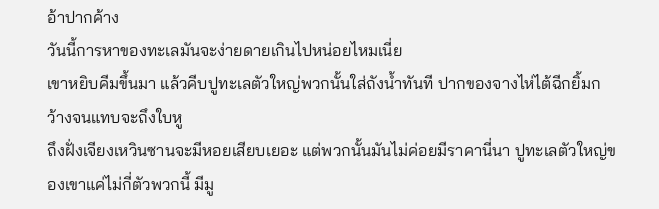อ้าปากค้าง
วันนี้การหาของทะเลมันจะง่ายดายเกินไปหน่อยไหมเนี่ย
เขาหยิบคีมขึ้นมา แล้วคีบปูทะเลตัวใหญ่พวกนั้นใส่ถังน้ำทันที ปากของจางไห่ไต้ฉีกยิ้มกว้างจนแทบจะถึงใบหู
ถึงฝั่งเจียงเหวินซานจะมีหอยเสียบเยอะ แต่พวกนั้นมันไม่ค่อยมีราคานี่นา ปูทะเลตัวใหญ่ของเขาแค่ไม่กี่ตัวพวกนี้ มีมู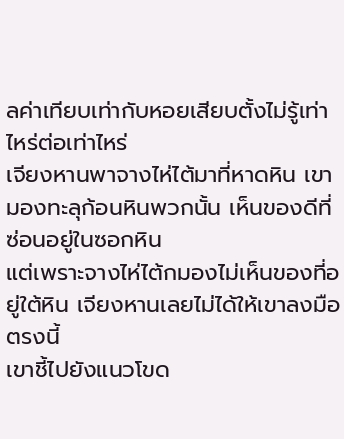ลค่าเทียบเท่ากับหอยเสียบตั้งไม่รู้เท่าไหร่ต่อเท่าไหร่
เจียงหานพาจางไห่ไต้มาที่หาดหิน เขามองทะลุก้อนหินพวกนั้น เห็นของดีที่ซ่อนอยู่ในซอกหิน
แต่เพราะจางไห่ไต้กมองไม่เห็นของที่อยู่ใต้หิน เจียงหานเลยไม่ได้ให้เขาลงมือตรงนี้
เขาชี้ไปยังแนวโขด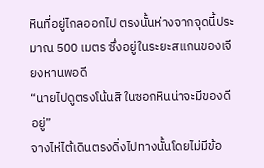หินที่อยู่ไกลออกไป ตรงนั้นห่างจากจุดนี้ประมาณ 500 เมตร ซึ่งอยู่ในระยะสแกนของเจียงหานพอดี
“นายไปดูตรงโน้นสิ ในซอกหินน่าจะมีของดีอยู่”
จางไห่ไต้เดินตรงดิ่งไปทางนั้นโดยไม่มีข้อ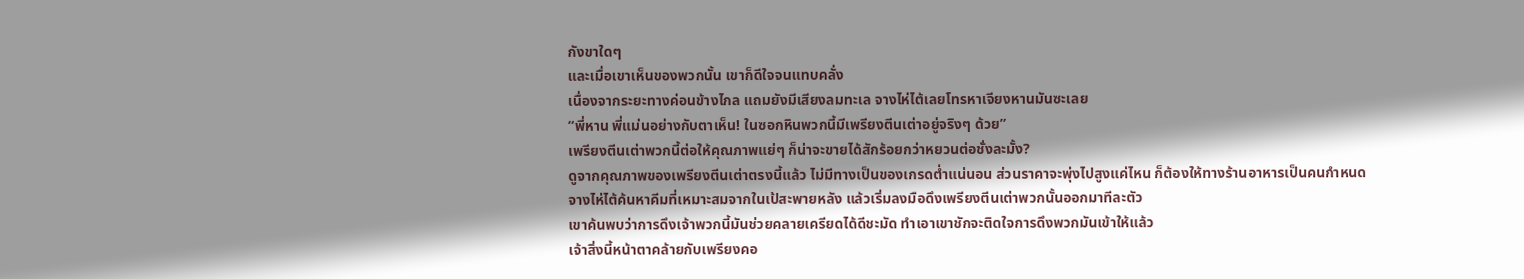กังขาใดๆ
และเมื่อเขาเห็นของพวกนั้น เขาก็ดีใจจนแทบคลั่ง
เนื่องจากระยะทางค่อนข้างไกล แถมยังมีเสียงลมทะเล จางไห่ไต้เลยโทรหาเจียงหานมันซะเลย
“พี่หาน พี่แม่นอย่างกับตาเห็น! ในซอกหินพวกนี้มีเพรียงตีนเต่าอยู่จริงๆ ด้วย”
เพรียงตีนเต่าพวกนี้ต่อให้คุณภาพแย่ๆ ก็น่าจะขายได้สักร้อยกว่าหยวนต่อชั่งละมั้ง?
ดูจากคุณภาพของเพรียงตีนเต่าตรงนี้แล้ว ไม่มีทางเป็นของเกรดต่ำแน่นอน ส่วนราคาจะพุ่งไปสูงแค่ไหน ก็ต้องให้ทางร้านอาหารเป็นคนกำหนด
จางไห่ไต้ค้นหาคีมที่เหมาะสมจากในเป้สะพายหลัง แล้วเริ่มลงมือดึงเพรียงตีนเต่าพวกนั้นออกมาทีละตัว
เขาค้นพบว่าการดึงเจ้าพวกนี้มันช่วยคลายเครียดได้ดีชะมัด ทำเอาเขาชักจะติดใจการดึงพวกมันเข้าให้แล้ว
เจ้าสิ่งนี้หน้าตาคล้ายกับเพรียงคอ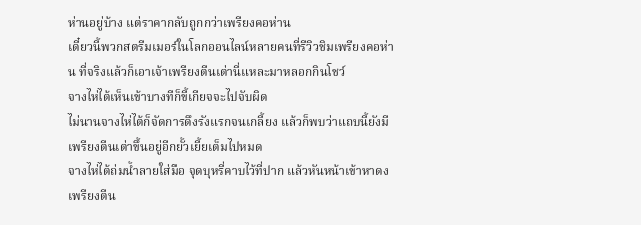ห่านอยู่บ้าง แต่ราคากลับถูกกว่าเพรียงคอห่าน
เดี๋ยวนี้พวกสตรีมเมอร์ในโลกออนไลน์หลายคนที่รีวิวชิมเพรียงคอห่าน ที่จริงแล้วก็เอาเจ้าเพรียงตีนเต่านี่แหละมาหลอกกินโชว์
จางไห่ไต้เห็นเข้าบางทีก็ขี้เกียจจะไปจับผิด
ไม่นานจางไห่ไต้ก็จัดการดึงรังแรกจนเกลี้ยง แล้วก็พบว่าแถบนี้ยังมีเพรียงตีนเต่าขึ้นอยู่อีกยั้วเยี้ยเต็มไปหมด
จางไห่ไต้ถ่มน้ำลายใส่มือ จุดบุหรี่คาบไว้ที่ปาก แล้วหันหน้าเข้าหาดงเพรียงตีน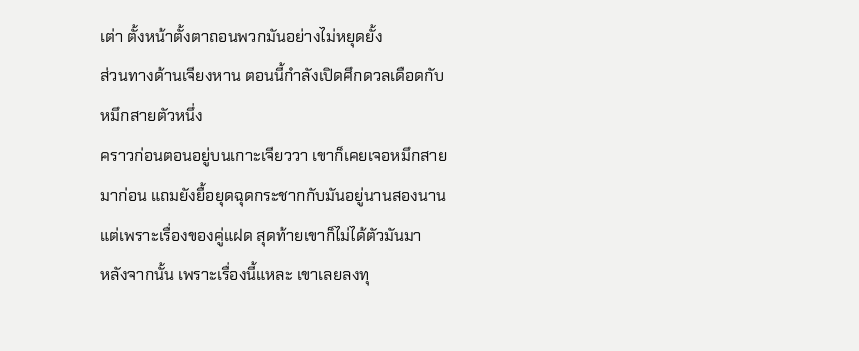เต่า ตั้งหน้าตั้งตาถอนพวกมันอย่างไม่หยุดยั้ง
ส่วนทางด้านเจียงหาน ตอนนี้กำลังเปิดศึกดวลเดือดกับหมึกสายตัวหนึ่ง
คราวก่อนตอนอยู่บนเกาะเจียววา เขาก็เคยเจอหมึกสายมาก่อน แถมยังยื้อยุดฉุดกระชากกับมันอยู่นานสองนาน แต่เพราะเรื่องของคู่แฝด สุดท้ายเขาก็ไม่ได้ตัวมันมา
หลังจากนั้น เพราะเรื่องนี้แหละ เขาเลยลงทุ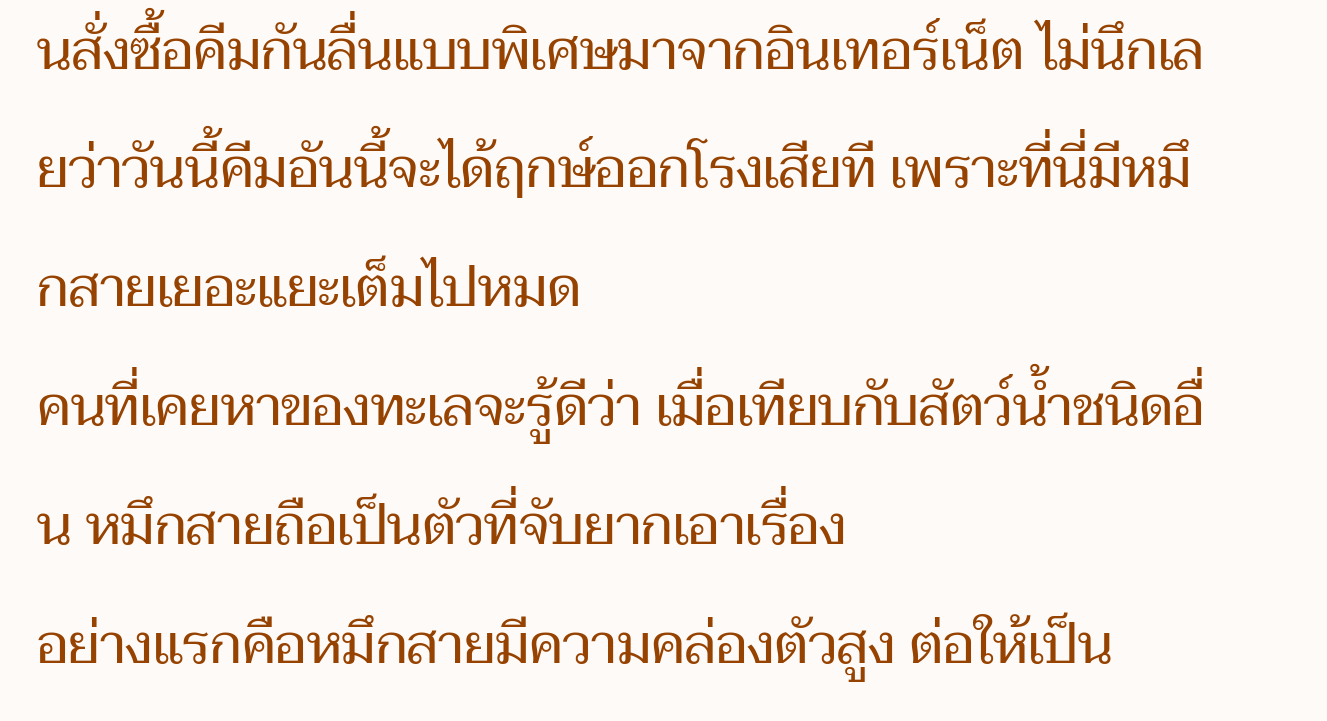นสั่งซื้อคีมกันลื่นแบบพิเศษมาจากอินเทอร์เน็ต ไม่นึกเลยว่าวันนี้คีมอันนี้จะได้ฤกษ์ออกโรงเสียที เพราะที่นี่มีหมึกสายเยอะแยะเต็มไปหมด
คนที่เคยหาของทะเลจะรู้ดีว่า เมื่อเทียบกับสัตว์น้ำชนิดอื่น หมึกสายถือเป็นตัวที่จับยากเอาเรื่อง
อย่างแรกคือหมึกสายมีความคล่องตัวสูง ต่อให้เป็น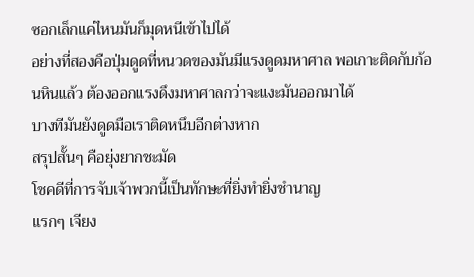ซอกเล็กแค่ไหนมันก็มุดหนีเข้าไปได้
อย่างที่สองคือปุ่มดูดที่หนวดของมันมีแรงดูดมหาศาล พอเกาะติดกับก้อนหินแล้ว ต้องออกแรงดึงมหาศาลกว่าจะแงะมันออกมาได้
บางทีมันยังดูดมือเราติดหนึบอีกต่างหาก
สรุปสั้นๆ คือยุ่งยากชะมัด
โชคดีที่การจับเจ้าพวกนี้เป็นทักษะที่ยิ่งทำยิ่งชำนาญ
แรกๆ เจียง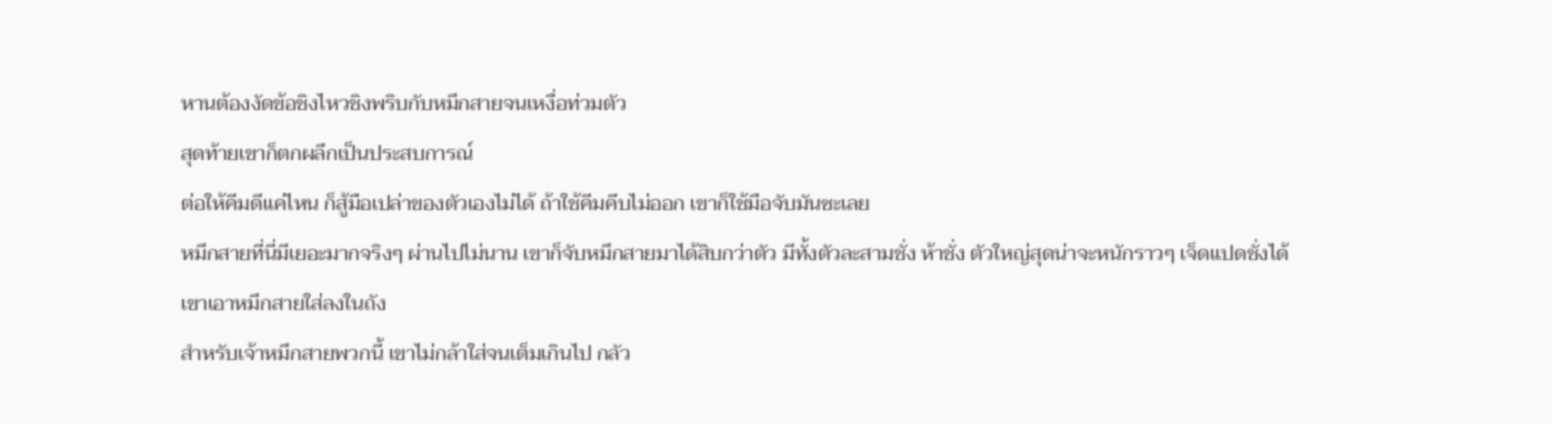หานต้องงัดข้อชิงไหวชิงพริบกับหมึกสายจนเหงื่อท่วมตัว
สุดท้ายเขาก็ตกผลึกเป็นประสบการณ์
ต่อให้คีมดีแค่ไหน ก็สู้มือเปล่าของตัวเองไม่ได้ ถ้าใช้คีมคีบไม่ออก เขาก็ใช้มือจับมันซะเลย
หมึกสายที่นี่มีเยอะมากจริงๆ ผ่านไปไม่นาน เขาก็จับหมึกสายมาได้สิบกว่าตัว มีทั้งตัวละสามชั่ง ห้าชั่ง ตัวใหญ่สุดน่าจะหนักราวๆ เจ็ดแปดชั่งได้
เขาเอาหมึกสายใส่ลงในถัง
สำหรับเจ้าหมึกสายพวกนี้ เขาไม่กล้าใส่จนเต็มเกินไป กลัว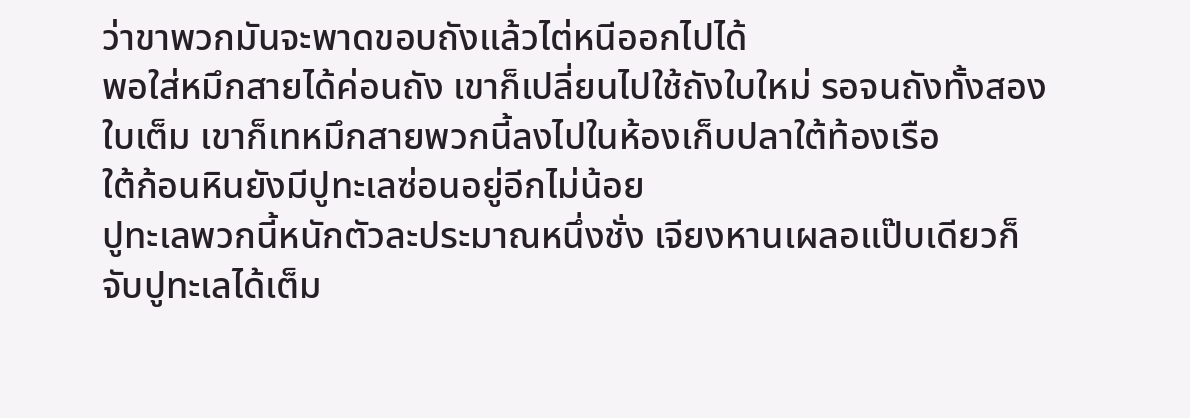ว่าขาพวกมันจะพาดขอบถังแล้วไต่หนีออกไปได้
พอใส่หมึกสายได้ค่อนถัง เขาก็เปลี่ยนไปใช้ถังใบใหม่ รอจนถังทั้งสองใบเต็ม เขาก็เทหมึกสายพวกนี้ลงไปในห้องเก็บปลาใต้ท้องเรือ
ใต้ก้อนหินยังมีปูทะเลซ่อนอยู่อีกไม่น้อย
ปูทะเลพวกนี้หนักตัวละประมาณหนึ่งชั่ง เจียงหานเผลอแป๊บเดียวก็จับปูทะเลได้เต็ม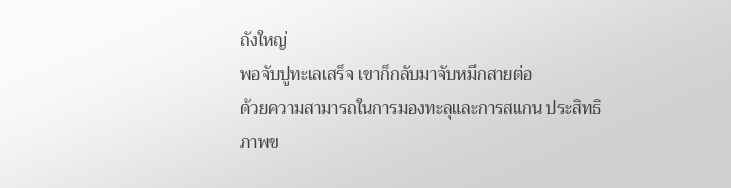ถังใหญ่
พอจับปูทะเลเสร็จ เขาก็กลับมาจับหมึกสายต่อ
ด้วยความสามารถในการมองทะลุและการสแกน ประสิทธิภาพข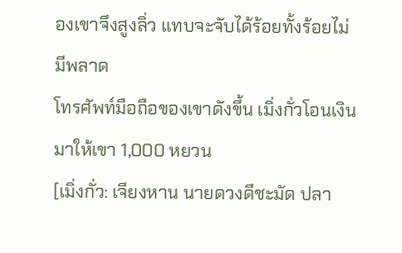องเขาจึงสูงลิ่ว แทบจะจับได้ร้อยทั้งร้อยไม่มีพลาด
โทรศัพท์มือถือของเขาดังขึ้น เมิ่งกั่วโอนเงินมาให้เขา 1,000 หยวน
[เมิ่งกั่ว: เจียงหาน นายดวงดีชะมัด ปลา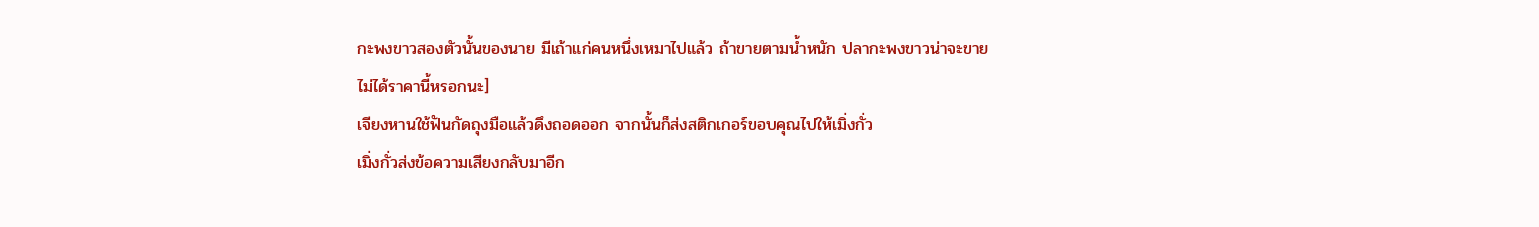กะพงขาวสองตัวนั้นของนาย มีเถ้าแก่คนหนึ่งเหมาไปแล้ว ถ้าขายตามน้ำหนัก ปลากะพงขาวน่าจะขายไม่ได้ราคานี้หรอกนะ]
เจียงหานใช้ฟันกัดถุงมือแล้วดึงถอดออก จากนั้นก็ส่งสติกเกอร์ขอบคุณไปให้เมิ่งกั่ว
เมิ่งกั่วส่งข้อความเสียงกลับมาอีก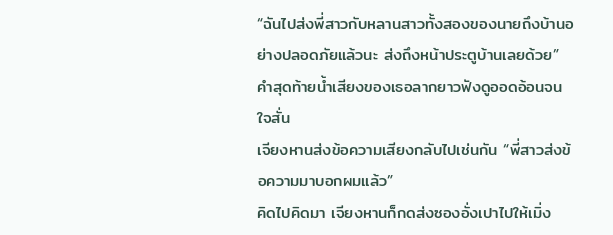“ฉันไปส่งพี่สาวกับหลานสาวทั้งสองของนายถึงบ้านอย่างปลอดภัยแล้วนะ ส่งถึงหน้าประตูบ้านเลยด้วย”
คำสุดท้ายน้ำเสียงของเธอลากยาวฟังดูออดอ้อนจนใจสั่น
เจียงหานส่งข้อความเสียงกลับไปเช่นกัน “พี่สาวส่งข้อความมาบอกผมแล้ว”
คิดไปคิดมา เจียงหานก็กดส่งซองอั่งเปาไปให้เมิ่ง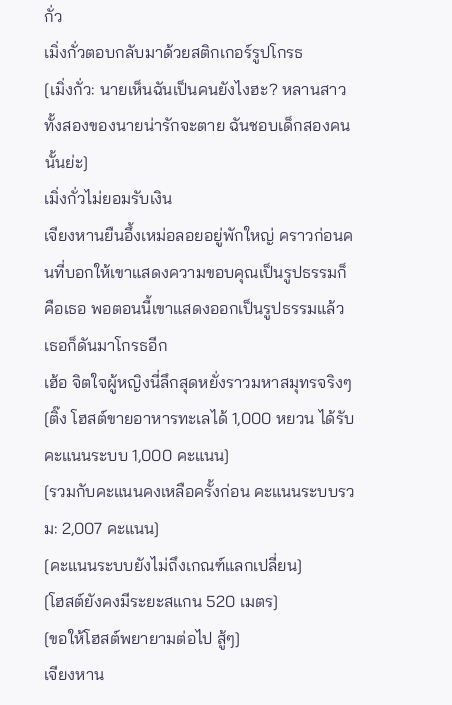กั่ว
เมิ่งกั่วตอบกลับมาด้วยสติกเกอร์รูปโกรธ
[เมิ่งกั่ว: นายเห็นฉันเป็นคนยังไงฮะ? หลานสาวทั้งสองของนายน่ารักจะตาย ฉันชอบเด็กสองคนนั้นย่ะ]
เมิ่งกั่วไม่ยอมรับเงิน
เจียงหานยืนอึ้งเหม่อลอยอยู่พักใหญ่ คราวก่อนคนที่บอกให้เขาแสดงความขอบคุณเป็นรูปธรรมก็คือเธอ พอตอนนี้เขาแสดงออกเป็นรูปธรรมแล้ว เธอก็ดันมาโกรธอีก
เฮ้อ จิตใจผู้หญิงนี่ลึกสุดหยั่งราวมหาสมุทรจริงๆ
[ติ๊ง โฮสต์ขายอาหารทะเลได้ 1,000 หยวน ได้รับคะแนนระบบ 1,000 คะแนน]
[รวมกับคะแนนคงเหลือครั้งก่อน คะแนนระบบรวม: 2,007 คะแนน]
[คะแนนระบบยังไม่ถึงเกณฑ์แลกเปลี่ยน]
[โฮสต์ยังคงมีระยะสแกน 520 เมตร]
[ขอให้โฮสต์พยายามต่อไป สู้ๆ]
เจียงหาน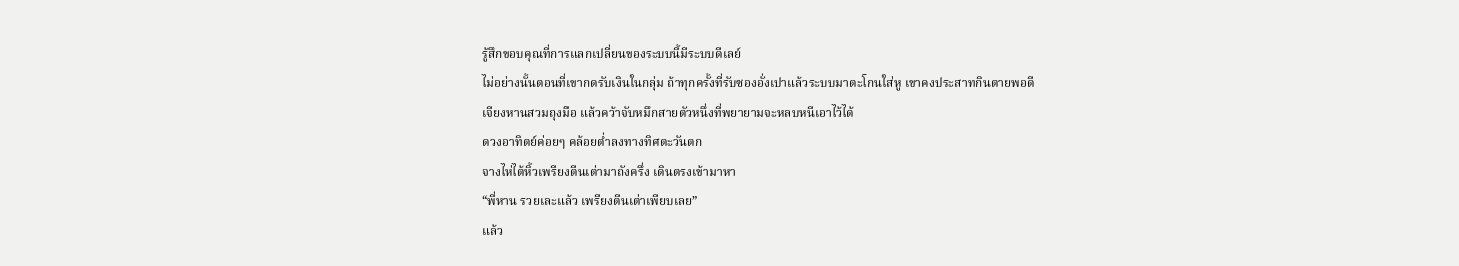รู้สึกขอบคุณที่การแลกเปลี่ยนของระบบนี้มีระบบดีเลย์
ไม่อย่างนั้นตอนที่เขากดรับเงินในกลุ่ม ถ้าทุกครั้งที่รับซองอั่งเปาแล้วระบบมาตะโกนใส่หู เขาคงประสาทกินตายพอดี
เจียงหานสวมถุงมือ แล้วคว้าจับหมึกสายตัวหนึ่งที่พยายามจะหลบหนีเอาไว้ได้
ดวงอาทิตย์ค่อยๆ คล้อยต่ำลงทางทิศตะวันตก
จางไห่ไต้หิ้วเพรียงตีนเต่ามาถังครึ่ง เดินตรงเข้ามาหา
“พี่หาน รวยเละแล้ว เพรียงตีนเต่าเพียบเลย”
แล้ว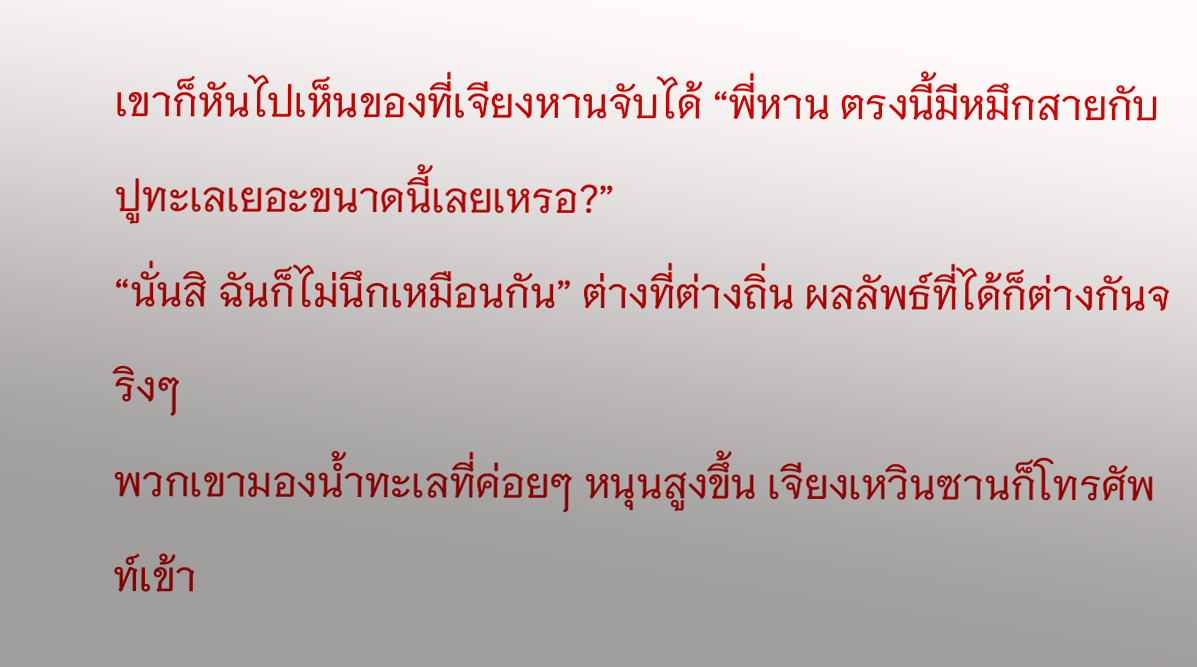เขาก็หันไปเห็นของที่เจียงหานจับได้ “พี่หาน ตรงนี้มีหมึกสายกับปูทะเลเยอะขนาดนี้เลยเหรอ?”
“นั่นสิ ฉันก็ไม่นึกเหมือนกัน” ต่างที่ต่างถิ่น ผลลัพธ์ที่ได้ก็ต่างกันจริงๆ
พวกเขามองน้ำทะเลที่ค่อยๆ หนุนสูงขึ้น เจียงเหวินซานก็โทรศัพท์เข้า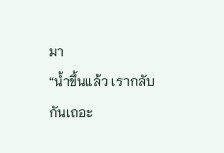มา
“น้ำขึ้นแล้ว เรากลับกันเถอะ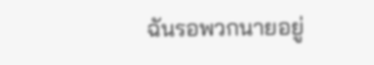ฉันรอพวกนายอยู่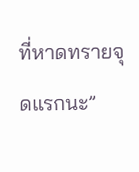ที่หาดทรายจุดแรกนะ”